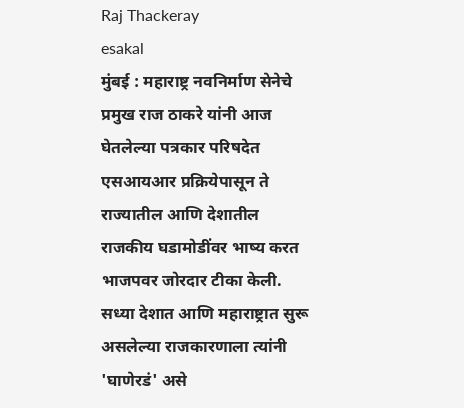Raj Thackeray
esakal
मुंबई : महाराष्ट्र नवनिर्माण सेनेचे प्रमुख राज ठाकरे यांनी आज घेतलेल्या पत्रकार परिषदेत एसआयआर प्रक्रियेपासून ते राज्यातील आणि देशातील राजकीय घडामोडींवर भाष्य करत भाजपवर जोरदार टीका केली. सध्या देशात आणि महाराष्ट्रात सुरू असलेल्या राजकारणाला त्यांनी 'घाणेरडं' असे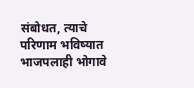संबोधत, त्याचे परिणाम भविष्यात भाजपलाही भोगावे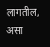लागतील, असा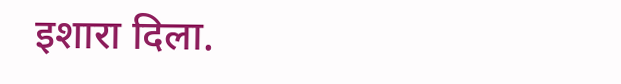इशारा दिला.